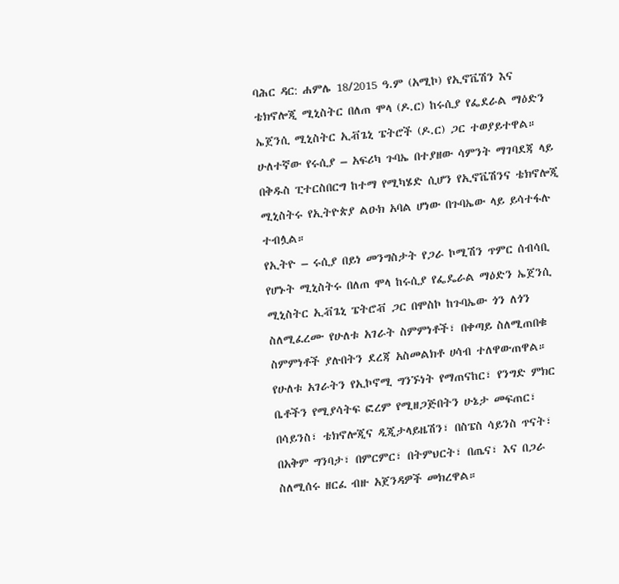ባሕር ዳር: ሐምሌ 18/2015 ዓ.ም (አሚኮ) የኢኖቬሽን እና ቴክኖሎጂ ሚኒስትር በለጠ ሞላ (ዶ.ር) ከሩሲያ የፌደራል ማዕድን ኤጀንሲ ሚኒስትር ኢቭጌኒ ፔትሮች (ዶ.ር) ጋር ተወያይተዋል።
ሁለተኛው የሩሲያ – አፍሪካ ጉባኤ በተያዘው ሳምንት ማገባደጃ ላይ በቅዱስ ፒተርስበርግ ከተማ የሚካሄድ ሲሆን የኢኖቬሽንና ቴክኖሎጂ ሚኒስትሩ የኢትዮጵያ ልዑክ አባል ሆነው በጉባኤው ላይ ይሳተፋሉ ተብሏል።
የኢትዮ – ሩሲያ በይነ መንግስታት የጋራ ኮሚሽን ጥምር ሰብሳቢ የሆኑት ሚኒስትሩ በለጠ ሞላ ከሩሲያ የፌዴራል ማዕድን ኤጀንሲ ሚኒስትር ኢቭጌኒ ፔትሮቭ ጋር በሞስኮ ከጉባኤው ጎን ለጎን ስለሚፈረሙ የሁለቱ አገራት ስምምነቶች፣ በቀጣይ ስለሚጠበቁ ስምምነቶች ያሉበትን ደረጃ አስመልክቶ ሀሳብ ተለዋውጠዋል።
የሁለቱ አገራትን የኢኮኖሚ ግንኙነት የማጠናከር፣ የንግድ ምክር ቤቶችን የሚያሳትፍ ፎረም የሚዘጋጅበትን ሁኔታ መፍጠር፣ በሳይንስ፣ ቴክኖሎጂና ዲጂታላይዜሽን፣ በስፔስ ሳይንስ ጥናት፣ በአቅም ግንባታ፣ በምርምር፣ በትምህርት፣ በጤና፣ እና በጋራ ስለሚሰሩ ዘርፈ ብዙ አጀንዳዎች መክረዋል።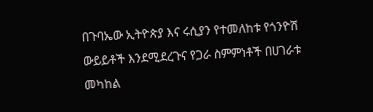በጉባኤው ኢትዮጵያ እና ሩሲያን የተመለከቱ የጎንዮሽ ውይይቶች እንደሚደረጉና የጋራ ስምምነቶች በሀገራቱ መካከል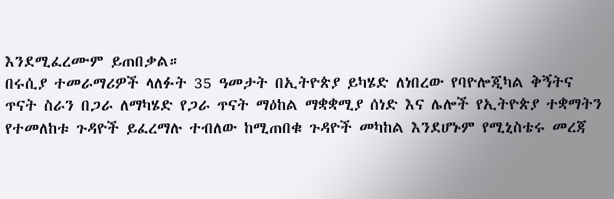እንደሚፈረሙም ይጠበቃል።
በሩሲያ ተመራማሪዎች ላለፉት 35 ዓመታት በኢትዮጵያ ይካሄድ ለነበረው የባዮሎጂካል ቅኝትና ጥናት ስራን በጋራ ለማካሄድ የጋራ ጥናት ማዕከል ማቋቋሚያ ሰነድ እና ሌሎች የኢትዮጵያ ተቋማትን የተመለከቱ ጉዳዮች ይፈረማሉ ተብለው ከሚጠበቁ ጉዳዮች መካከል እንደሆኑም የሚኒስቴሩ መረጃ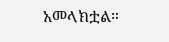አመላክቷል።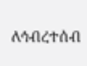ለኅብረተሰብ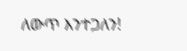ለውጥ እንተጋለን!